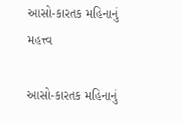આસો-કારતક મહિનાનું મહત્ત્વ

આસો-કારતક મહિનાનું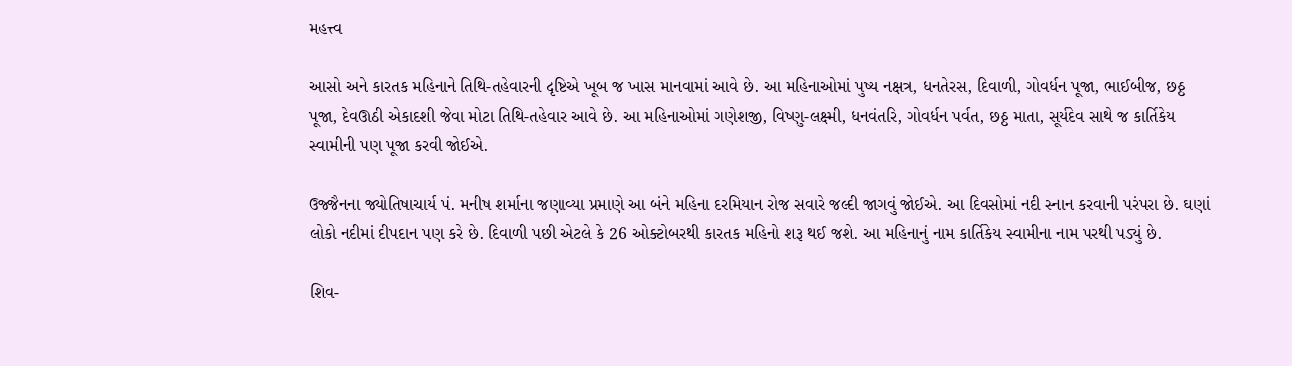મહત્ત્વ

આસો અને કારતક મહિનાને તિથિ-તહેવારની દૃષ્ટિએ ખૂબ જ ખાસ માનવામાં આવે છે. આ મહિનાઓમાં પુષ્ય નક્ષત્ર, ધનતેરસ, દિવાળી, ગોવર્ધન પૂજા, ભાઈબીજ, છઠ્ઠ પૂજા, દેવઊઠી એકાદશી જેવા મોટા તિથિ-તહેવાર આવે છે. આ મહિનાઓમાં ગણેશજી, વિષ્ણુ-લક્ષ્મી, ધનવંતરિ, ગોવર્ધન પર્વત, છઠ્ઠ માતા, સૂર્યદેવ સાથે જ કાર્તિકેય સ્વામીની પણ પૂજા કરવી જોઈએ.

ઉજ્જૈનના જ્યોતિષાચાર્ય પં. મનીષ શર્માના જણાવ્યા પ્રમાણે આ બંને મહિના દરમિયાન રોજ સવારે જલ્દી જાગવું જોઈએ. આ દિવસોમાં નદી સ્નાન કરવાની પરંપરા છે. ઘણાં લોકો નદીમાં દીપદાન પણ કરે છે. દિવાળી પછી એટલે કે 26 ઓક્ટોબરથી કારતક મહિનો શરૂ થઈ જશે. આ મહિનાનું નામ કાર્તિકેય સ્વામીના નામ પરથી પડ્યું છે.

શિવ-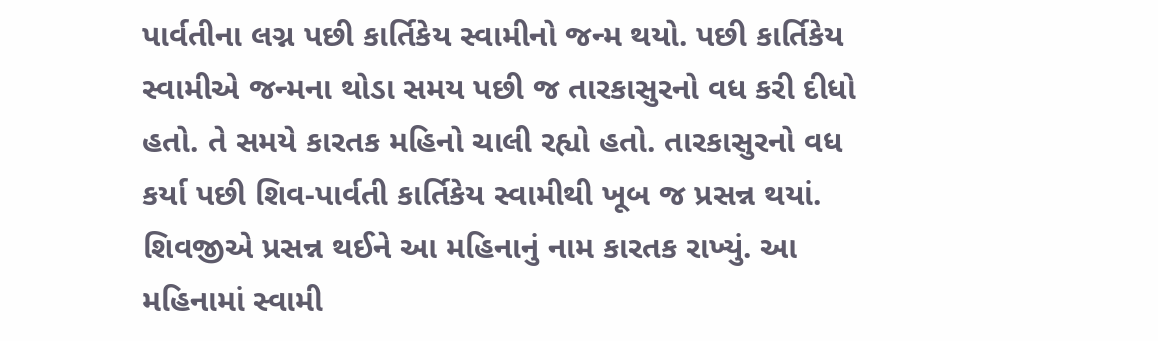પાર્વતીના લગ્ન પછી કાર્તિકેય સ્વામીનો જન્મ થયો. પછી કાર્તિકેય સ્વામીએ જન્મના થોડા સમય પછી જ તારકાસુરનો વધ કરી દીધો હતો. તે સમયે કારતક મહિનો ચાલી રહ્યો હતો. તારકાસુરનો વધ કર્યા પછી શિવ-પાર્વતી કાર્તિકેય સ્વામીથી ખૂબ જ પ્રસન્ન થયાં. શિવજીએ પ્રસન્ન થઈને આ મહિનાનું નામ કારતક રાખ્યું. આ મહિનામાં સ્વામી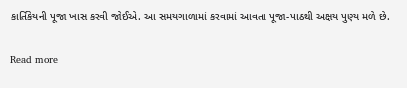કાર્તિકેયની પૂજા ખાસ કરવી જોઈએ. આ સમયગાળામાં કરવામાં આવતા પૂજા-પાઠથી અક્ષય પુણ્ય મળે છે.

Read more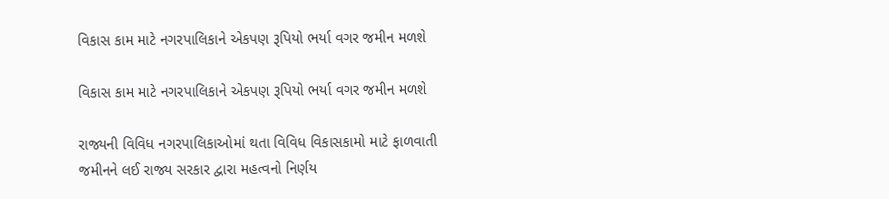વિકાસ કામ માટે નગરપાલિકાને એકપણ રૂપિયો ભર્યા વગર જમીન મળશે

વિકાસ કામ માટે નગરપાલિકાને એકપણ રૂપિયો ભર્યા વગર જમીન મળશે

રાજ્યની વિવિધ નગરપાલિકાઓમાં થતા વિવિધ વિકાસકામો માટે ફાળવાતી જમીનને લઈ રાજ્ય સરકાર દ્વારા મહત્વનો નિર્ણય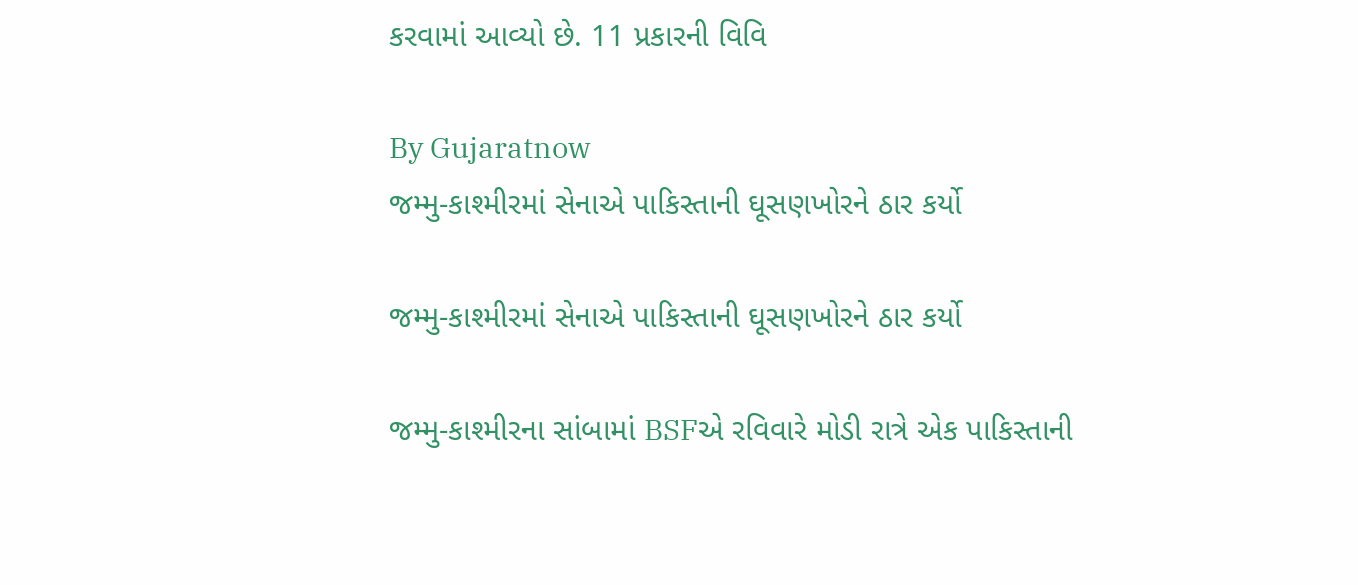કરવામાં આવ્યો છે. 11 પ્રકારની વિવિ

By Gujaratnow
જમ્મુ-કાશ્મીરમાં સેનાએ પાકિસ્તાની ઘૂસણખોરને ઠાર કર્યો

જમ્મુ-કાશ્મીરમાં સેનાએ પાકિસ્તાની ઘૂસણખોરને ઠાર કર્યો

જમ્મુ-કાશ્મીરના સાંબામાં BSFએ રવિવારે મોડી રાત્રે એક પાકિસ્તાની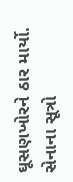ઘૂસણખોરને ઠાર માર્યો. સેનાના સૂત્રો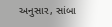અનુસાર, સાંબા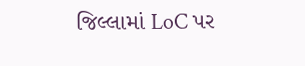જિલ્લામાં LoC પર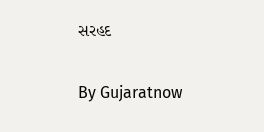સરહદ

By Gujaratnow